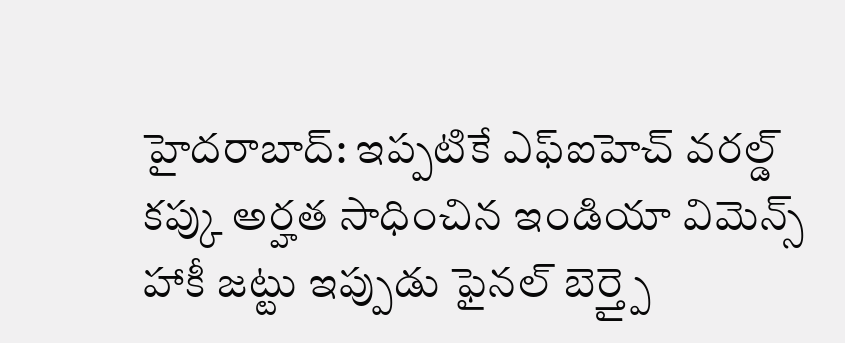హైదరాబాద్: ఇప్పటికే ఎఫ్ఐహెచ్ వరల్డ్ కప్కు అర్హత సాధించిన ఇండియా విమెన్స్ హాకీ జట్టు ఇప్పుడు ఫైనల్ బెర్త్పై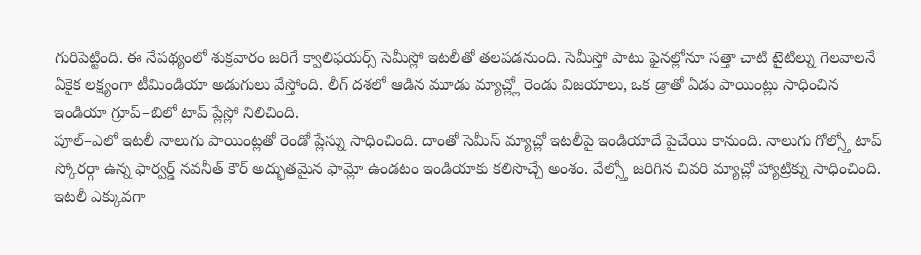గురిపెట్టింది. ఈ నేపథ్యంలో శుక్రవారం జరిగే క్వాలిఫయర్స్ సెమీస్లో ఇటలీతో తలపడనుంది. సెమీస్తో పాటు ఫైనల్లోనూ సత్తా చాటి టైటిల్ను గెలవాలనే ఏకైక లక్ష్యంగా టీమిండియా అడుగులు వేస్తోంది. లీగ్ దశలో ఆడిన మూడు మ్యాచ్ల్లో రెండు విజయాలు, ఒక డ్రాతో ఏడు పాయింట్లు సాధించిన ఇండియా గ్రూప్–బిలో టాప్ ప్లేస్లో నిలిచింది.
పూల్–ఎలో ఇటలీ నాలుగు పాయింట్లతో రెండో ప్లేస్ను సాధించింది. దాంతో సెమీస్ మ్యాచ్లో ఇటలీపై ఇండియాదే పైచేయి కానుంది. నాలుగు గోల్స్తో టాప్ స్కోరర్గా ఉన్న ఫార్వర్డ్ నవనీత్ కౌర్ అద్భుతమైన ఫామ్లో ఉండటం ఇండియాకు కలిసొచ్చే అంశం. వేల్స్తో జరిగిన చివరి మ్యాచ్లో హ్యాట్రిక్ను సాధించింది. ఇటలీ ఎక్కువగా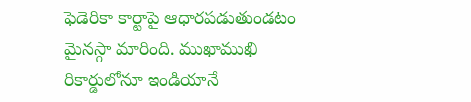ఫెడెరికా కార్టాపై ఆధారపడుతుండటం మైనస్గా మారింది. ముఖాముఖి రికార్డులోనూ ఇండియానే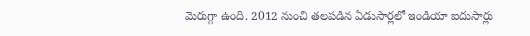మెరుగ్గా ఉంది. 2012 నుంచి తలపడిన ఏడుసార్లలో ఇండియా ఐదుసార్లు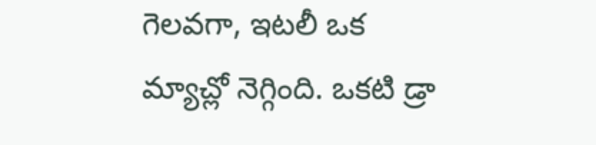గెలవగా, ఇటలీ ఒక మ్యాచ్లో నెగ్గింది. ఒకటి డ్రా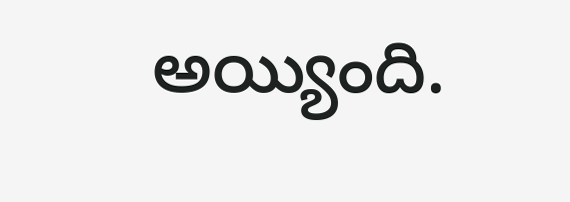అయ్యింది.